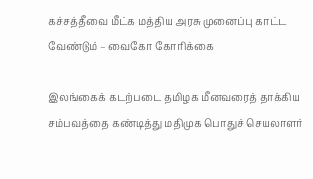கச்சத்தீவை மீட்க மத்திய அரசு முனைப்பு காட்ட வேண்டும் – வைகோ கோரிக்கை

இலங்கைக் கடற்படை தமிழக மீனவரைத் தாக்கிய சம்பவத்தை கண்டித்து மதிமுக பொதுச் செயலாளர்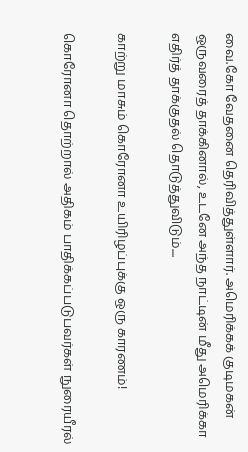வை.கோ வேதனை தெரிவித்துள்ளார். அமெரிக்கக் குடிமகன் ஒருவரைத் தாக்கினால், உடனே அந்த நாட்டின் மீது அமெரிக்கா எதிர்த் தாக்குதல் தொடுத்துவிடும்....

காற்று மாசும் கொரோனா உயிரிழப்புக்கு ஒரு காரணம்!

கொரோனா தொற்றால் அதிகம் பாதிக்கப்படுபவர்கள் நுரையீரல்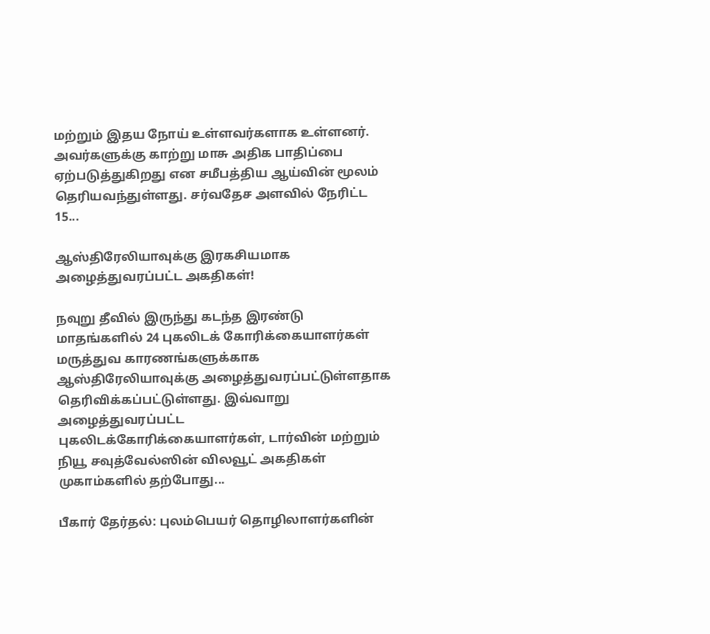மற்றும் இதய நோய் உள்ளவர்களாக உள்ளனர். அவர்களுக்கு காற்று மாசு அதிக பாதிப்பை ஏற்படுத்துகிறது என சமீபத்திய ஆய்வின் மூலம் தெரியவந்துள்ளது. சர்வதேச அளவில் நேரிட்ட 15...

ஆஸ்திரேலியாவுக்கு இரகசியமாக அழைத்துவரப்பட்ட அகதிகள்!

நவுறு தீவில் இருந்து கடந்த இரண்டு மாதங்களில் 24 புகலிடக் கோரிக்கையாளர்கள் மருத்துவ காரணங்களுக்காக ஆஸ்திரேலியாவுக்கு அழைத்துவரப்பட்டுள்ளதாக தெரிவிக்கப்பட்டுள்ளது. இவ்வாறு அழைத்துவரப்பட்ட புகலிடக்கோரிக்கையாளர்கள், டார்வின் மற்றும் நியூ சவுத்வேல்ஸின் விலவூட் அகதிகள் முகாம்களில் தற்போது...

பீகார் தேர்தல்: புலம்பெயர் தொழிலாளர்களின்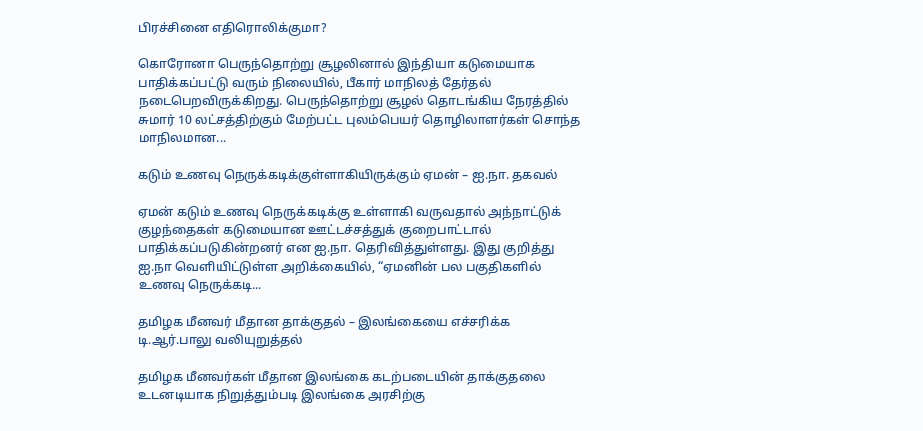பிரச்சினை எதிரொலிக்குமா?

கொரோனா பெருந்தொற்று சூழலினால் இந்தியா கடுமையாக பாதிக்கப்பட்டு வரும் நிலையில், பீகார் மாநிலத் தேர்தல் நடைபெறவிருக்கிறது. பெருந்தொற்று சூழல் தொடங்கிய நேரத்தில் சுமார் 10 லட்சத்திற்கும் மேற்பட்ட புலம்பெயர் தொழிலாளர்கள் சொந்த மாநிலமான...

கடும் உணவு நெருக்கடிக்குள்ளாகியிருக்கும் ஏமன் – ஐ.நா. தகவல்

ஏமன் கடும் உணவு நெருக்கடிக்கு உள்ளாகி வருவதால் அந்நாட்டுக் குழந்தைகள் கடுமையான ஊட்டச்சத்துக் குறைபாட்டால் பாதிக்கப்படுகின்றனர் என ஐ.நா. தெரிவித்துள்ளது. இது குறித்து ஐ.நா வெளியிட்டுள்ள அறிக்கையில், “ஏமனின் பல பகுதிகளில் உணவு நெருக்கடி...

தமிழக மீனவர் மீதான தாக்குதல் – இலங்கையை எச்சரிக்க டி.ஆர்.பாலு வலியுறுத்தல்

தமிழக மீனவர்கள் மீதான இலங்கை கடற்படையின் தாக்குதலை உடனடியாக நிறுத்தும்படி இலங்கை அரசிற்கு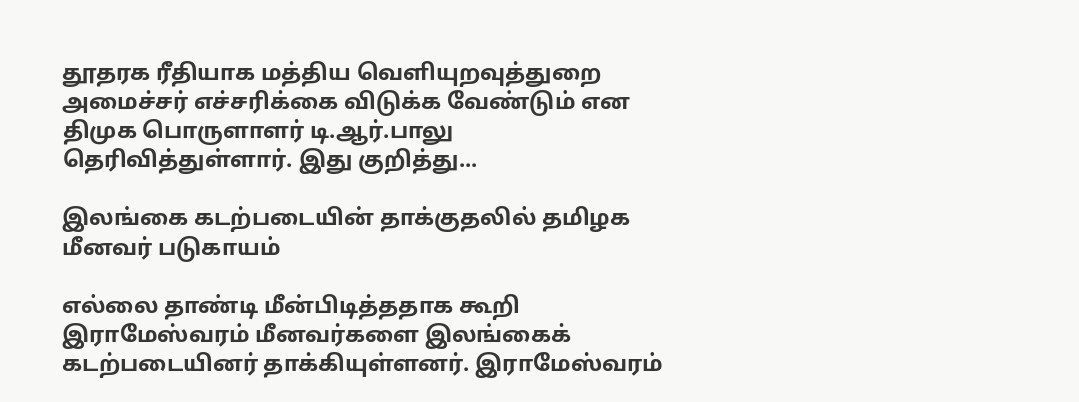தூதரக ரீதியாக மத்திய வெளியுறவுத்துறை அமைச்சர் எச்சரிக்கை விடுக்க வேண்டும் என திமுக பொருளாளர் டி.ஆர்.பாலு தெரிவித்துள்ளார். இது குறித்து...

இலங்கை கடற்படையின் தாக்குதலில் தமிழக மீனவர் படுகாயம்

எல்லை தாண்டி மீன்பிடித்ததாக கூறி இராமேஸ்வரம் மீனவர்களை இலங்கைக் கடற்படையினர் தாக்கியுள்ளனர். இராமேஸ்வரம்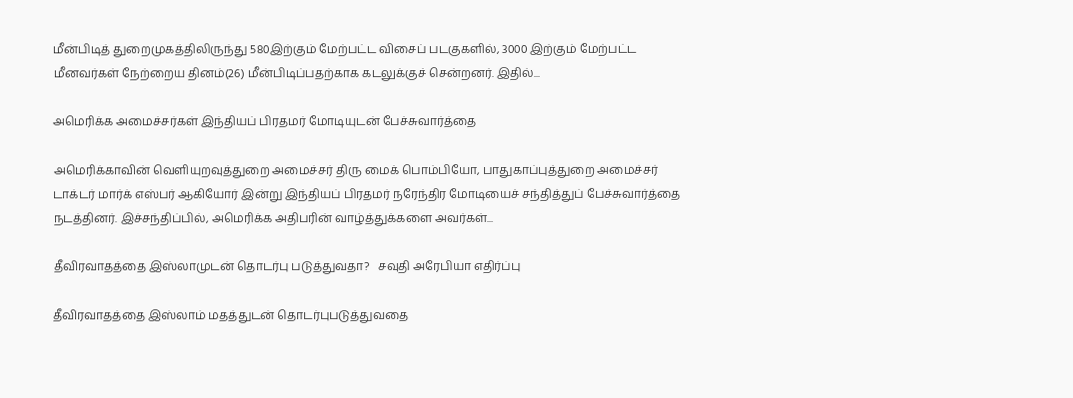மீன்பிடித் துறைமுகத்திலிருந்து 580இற்கும் மேற்பட்ட விசைப் படகுகளில், 3000 இற்கும் மேற்பட்ட மீனவர்கள் நேற்றைய தினம்(26) மீன்பிடிப்பதற்காக கடலுக்குச் சென்றனர். இதில்...

அமெரிக்க அமைச்சர்கள் இந்தியப் பிரதமர் மோடியுடன் பேச்சுவார்த்தை

அமெரிக்காவின் வெளியுறவுத்துறை அமைச்சர் திரு மைக் பொம்பியோ, பாதுகாப்புத்துறை அமைச்சர் டாக்டர் மார்க் எஸ்பர் ஆகியோர் இன்று இந்தியப் பிரதமர் நரேந்திர மோடியைச் சந்தித்துப் பேச்சுவார்த்தை நடத்தினர். இச்சந்திப்பில், அமெரிக்க அதிபரின் வாழ்த்துக்களை அவர்கள்...

தீவிரவாதத்தை இஸ்லாமுடன் தொடர்பு படுத்துவதா?   சவுதி அரேபியா எதிர்ப்பு

தீவிரவாதத்தை இஸ்லாம் மதத்துடன் தொடர்புபடுத்துவதை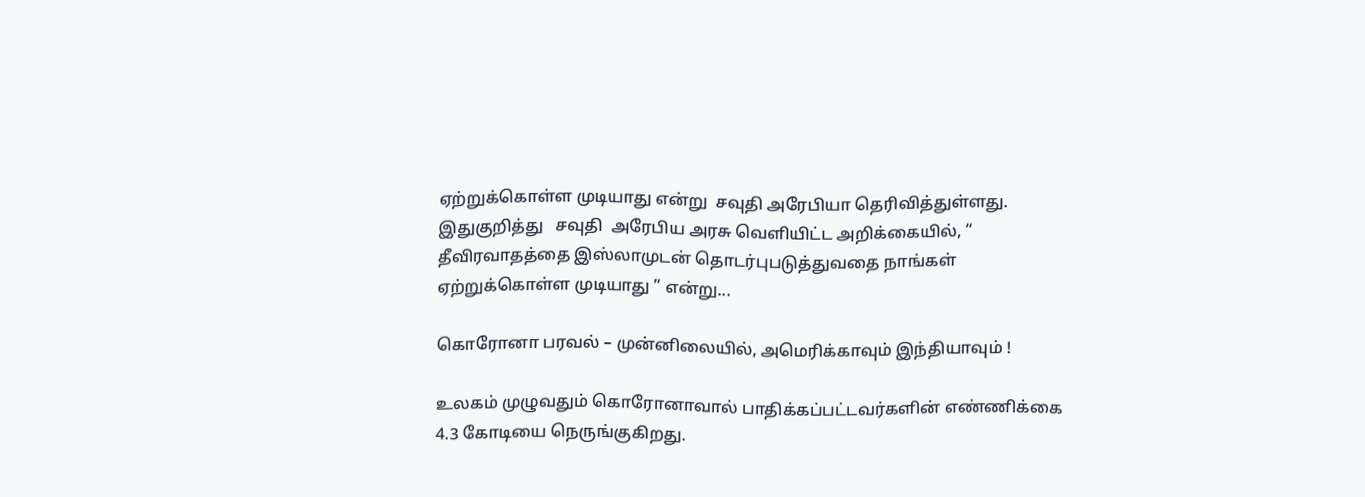ஏற்றுக்கொள்ள முடியாது என்று  சவுதி அரேபியா தெரிவித்துள்ளது. இதுகுறித்து   சவுதி  அரேபிய அரசு வெளியிட்ட அறிக்கையில், “ தீவிரவாதத்தை இஸ்லாமுடன் தொடர்புபடுத்துவதை நாங்கள் ஏற்றுக்கொள்ள முடியாது ” என்று...

கொரோனா பரவல் – முன்னிலையில், அமெரிக்காவும் இந்தியாவும் !

உலகம் முழுவதும் கொரோனாவால் பாதிக்கப்பட்டவர்களின் எண்ணிக்கை 4.3 கோடியை நெருங்குகிறது.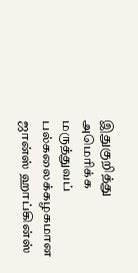இதுகுறித்து அமெரிக்க மருத்துவப் பல்கலைக்கழகமான ஜான்ஸ் ஹாப்கின்ஸ்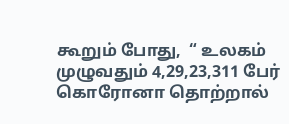கூறும் போது,  “ உலகம் முழுவதும் 4,29,23,311 பேர் கொரோனா தொற்றால்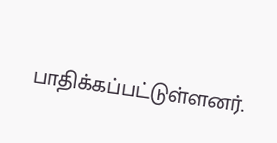பாதிக்கப்பட்டுள்ளனர்.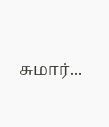சுமார்...